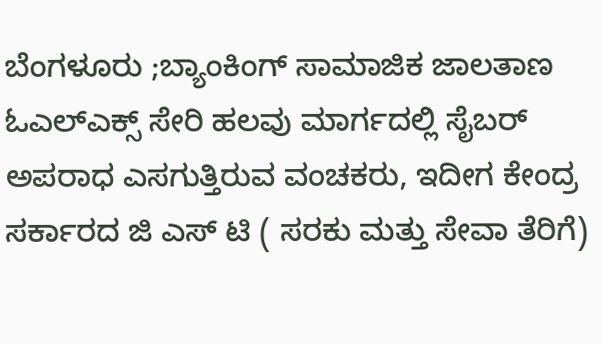ಬೆಂಗಳೂರು ;ಬ್ಯಾಂಕಿಂಗ್ ಸಾಮಾಜಿಕ ಜಾಲತಾಣ ಓಎಲ್ಎಕ್ಸ್ ಸೇರಿ ಹಲವು ಮಾರ್ಗದಲ್ಲಿ ಸೈಬರ್ ಅಪರಾಧ ಎಸಗುತ್ತಿರುವ ವಂಚಕರು, ಇದೀಗ ಕೇಂದ್ರ ಸರ್ಕಾರದ ಜಿ ಎಸ್ ಟಿ ( ಸರಕು ಮತ್ತು ಸೇವಾ ತೆರಿಗೆ)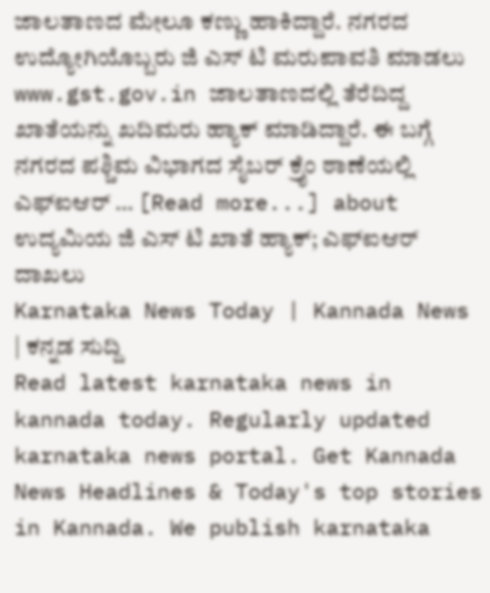ಜಾಲತಾಣದ ಮೇಲೂ ಕಣ್ಣು ಹಾಕಿದ್ದಾರೆ. ನಗರದ ಉದ್ಯೋಗಿಯೊಬ್ಬರು ಜಿ ಎಸ್ ಟಿ ಮರುಪಾವತಿ ಮಾಡಲು www.gst.gov.in ಜಾಲತಾಣದಲ್ಲಿ ತೆರೆದಿದ್ದ ಖಾತೆಯನ್ನು ಖದಿಮರು ಹ್ಯಾಕ್ ಮಾಡಿದ್ದಾರೆ. ಈ ಬಗ್ಗೆ ನಗರದ ಪಶ್ಚಿಮ ವಿಭಾಗದ ಸೈಬರ್ ಕ್ರೈಂ ಠಾಣೆಯಲ್ಲಿ ಎಫ್ಐಆರ್ … [Read more...] about ಉದ್ಯಮಿಯ ಜಿ ಎಸ್ ಟಿ ಖಾತೆ ಹ್ಯಾಕ್; ಎಫ್ಐಆರ್ ದಾಖಲು
Karnataka News Today | Kannada News | ಕನ್ನಡ ಸುದ್ದಿ
Read latest karnataka news in kannada today. Regularly updated karnataka news portal. Get Kannada News Headlines & Today's top stories in Kannada. We publish karnataka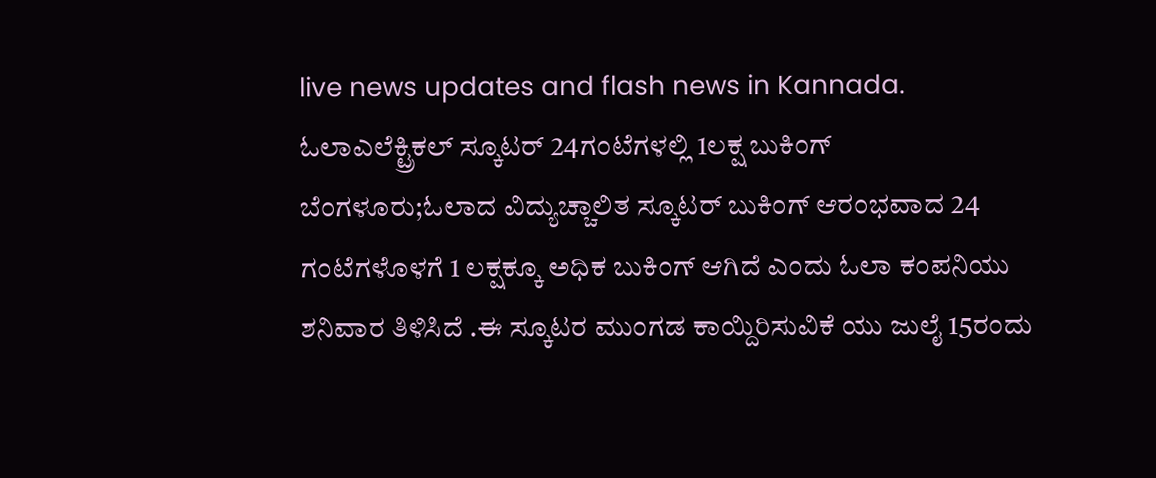live news updates and flash news in Kannada.
ಓಲಾಎಲೆಕ್ಟ್ರಿಕಲ್ ಸ್ಕೂಟರ್ 24ಗಂಟೆಗಳಲ್ಲಿ 1ಲಕ್ಷ ಬುಕಿಂಗ್
ಬೆಂಗಳೂರು;ಓಲಾದ ವಿದ್ಯುಚ್ಚಾಲಿತ ಸ್ಕೂಟರ್ ಬುಕಿಂಗ್ ಆರಂಭವಾದ 24 ಗಂಟೆಗಳೊಳಗೆ 1 ಲಕ್ಷಕ್ಕೂ ಅಧಿಕ ಬುಕಿಂಗ್ ಆಗಿದೆ ಎಂದು ಓಲಾ ಕಂಪನಿಯು ಶನಿವಾರ ತಿಳಿಸಿದೆ .ಈ ಸ್ಕೂಟರ ಮುಂಗಡ ಕಾಯ್ದಿರಿಸುವಿಕೆ ಯು ಜುಲೈ 15ರಂದು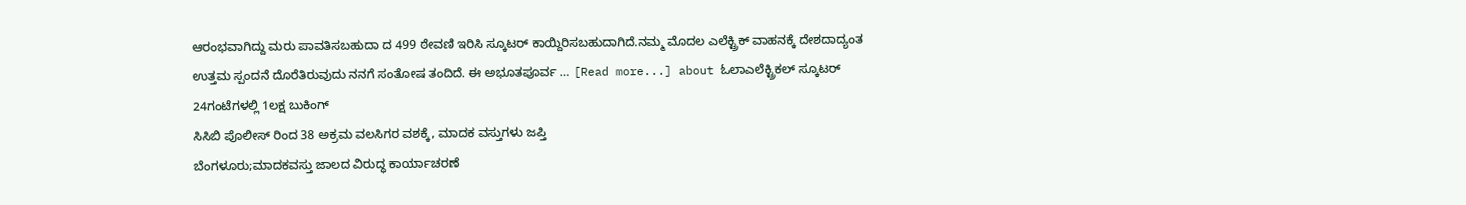ಆರಂಭವಾಗಿದ್ದು ಮರು ಪಾವತಿಸಬಹುದಾ ದ 499 ಠೇವಣಿ ಇರಿಸಿ ಸ್ಕೂಟರ್ ಕಾಯ್ದಿರಿಸಬಹುದಾಗಿದೆ.ನಮ್ಮ ಮೊದಲ ಎಲೆಕ್ಟ್ರಿಕ್ ವಾಹನಕ್ಕೆ ದೇಶದಾದ್ಯಂತ ಉತ್ತಮ ಸ್ಪಂದನೆ ದೊರೆತಿರುವುದು ನನಗೆ ಸಂತೋಷ ತಂದಿದೆ. ಈ ಅಭೂತಪೂರ್ವ … [Read more...] about ಓಲಾಎಲೆಕ್ಟ್ರಿಕಲ್ ಸ್ಕೂಟರ್ 24ಗಂಟೆಗಳಲ್ಲಿ 1ಲಕ್ಷ ಬುಕಿಂಗ್
ಸಿಸಿಬಿ ಪೊಲೀಸ್ ರಿಂದ 38 ಅಕ್ರಮ ವಲಸಿಗರ ವಶಕ್ಕೆ, ಮಾದಕ ವಸ್ತುಗಳು ಜಪ್ತಿ
ಬೆಂಗಳೂರು;ಮಾದಕವಸ್ತು ಜಾಲದ ವಿರುದ್ಧ ಕಾರ್ಯಾಚರಣೆ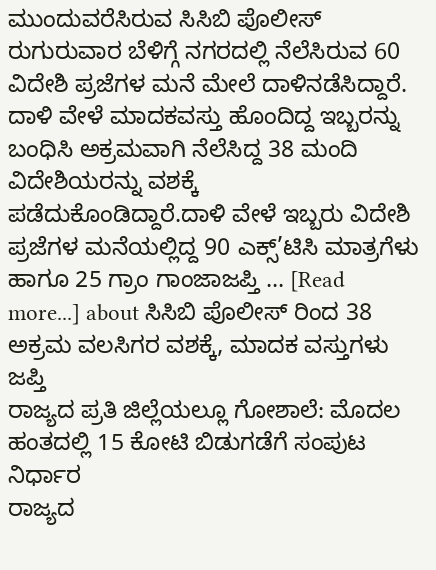ಮುಂದುವರೆಸಿರುವ ಸಿಸಿಬಿ ಪೊಲೀಸ್ ರುಗುರುವಾರ ಬೆಳಿಗ್ಗೆ ನಗರದಲ್ಲಿ ನೆಲೆಸಿರುವ 60 ವಿದೇಶಿ ಪ್ರಜೆಗಳ ಮನೆ ಮೇಲೆ ದಾಳಿನಡೆಸಿದ್ದಾರೆ. ದಾಳಿ ವೇಳೆ ಮಾದಕವಸ್ತು ಹೊಂದಿದ್ದ ಇಬ್ಬರನ್ನು ಬಂಧಿಸಿ ಅಕ್ರಮವಾಗಿ ನೆಲೆಸಿದ್ದ 38 ಮಂದಿ ವಿದೇಶಿಯರನ್ನು ವಶಕ್ಕೆ ಪಡೆದುಕೊಂಡಿದ್ದಾರೆ.ದಾಳಿ ವೇಳೆ ಇಬ್ಬರು ವಿದೇಶಿ ಪ್ರಜೆಗಳ ಮನೆಯಲ್ಲಿದ್ದ 90 ಎಕ್ಸ್’ಟಿಸಿ ಮಾತ್ರಗೆಳು ಹಾಗೂ 25 ಗ್ರಾಂ ಗಾಂಜಾಜಪ್ತಿ … [Read more...] about ಸಿಸಿಬಿ ಪೊಲೀಸ್ ರಿಂದ 38 ಅಕ್ರಮ ವಲಸಿಗರ ವಶಕ್ಕೆ, ಮಾದಕ ವಸ್ತುಗಳು ಜಪ್ತಿ
ರಾಜ್ಯದ ಪ್ರತಿ ಜಿಲ್ಲೆಯಲ್ಲೂ ಗೋಶಾಲೆ: ಮೊದಲ ಹಂತದಲ್ಲಿ 15 ಕೋಟಿ ಬಿಡುಗಡೆಗೆ ಸಂಪುಟ ನಿರ್ಧಾರ
ರಾಜ್ಯದ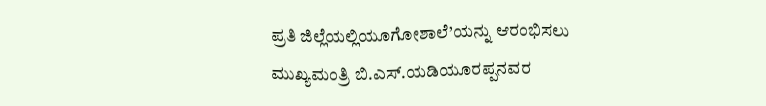ಪ್ರತಿ ಜಿಲ್ಲೆಯಲ್ಲಿಯೂಗೋಶಾಲೆ’ಯನ್ನು ಆರಂಭಿಸಲು ಮುಖ್ಯಮಂತ್ರಿ ಬಿ.ಎಸ್.ಯಡಿಯೂರಪ್ಪನವರ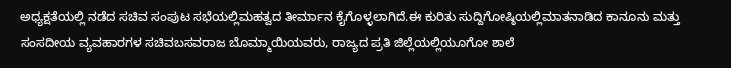ಅಧ್ಯಕ್ಷತೆಯಲ್ಲಿ ನಡೆದ ಸಚಿವ ಸಂಪುಟ ಸಭೆಯಲ್ಲಿಮಹತ್ವದ ತೀರ್ಮಾನ ಕೈಗೊಳ್ಳಲಾಗಿದೆ.ಈ ಕುರಿತು ಸುದ್ದಿಗೋಷ್ಠಿಯಲ್ಲಿಮಾತನಾಡಿದ ಕಾನೂನು ಮತ್ತು ಸಂಸದೀಯ ವ್ಯವಹಾರಗಳ ಸಚಿವಬಸವರಾಜ ಬೊಮ್ಮಾಯಿಯವರು, ರಾಜ್ಯದ ಪ್ರತಿ ಜಿಲ್ಲೆಯಲ್ಲಿಯೂಗೋ ಶಾಲೆ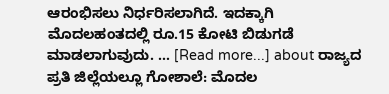ಆರಂಭಿಸಲು ನಿರ್ಧರಿಸಲಾಗಿದೆ. ಇದಕ್ಕಾಗಿ ಮೊದಲಹಂತದಲ್ಲಿ ರೂ.15 ಕೋಟಿ ಬಿಡುಗಡೆ ಮಾಡಲಾಗುವುದು. … [Read more...] about ರಾಜ್ಯದ ಪ್ರತಿ ಜಿಲ್ಲೆಯಲ್ಲೂ ಗೋಶಾಲೆ: ಮೊದಲ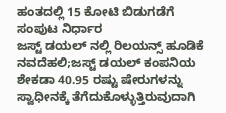ಹಂತದಲ್ಲಿ 15 ಕೋಟಿ ಬಿಡುಗಡೆಗೆ ಸಂಪುಟ ನಿರ್ಧಾರ
ಜಸ್ಟ್ ಡಯಲ್ ನಲ್ಲಿ ರಿಲಯನ್ಸ್ ಹೂಡಿಕೆ
ನವದೆಹಲಿ;ಜಸ್ಟ್ ಡಯಲ್ ಕಂಪನಿಯ ಶೇಕಡಾ 40.95 ರಷ್ಟು ಷೇರುಗಳನ್ನು ಸ್ವಾಧೀನಕ್ಕೆ ತೆಗೆದುಕೊಳ್ಳುತ್ತಿರುವುದಾಗಿ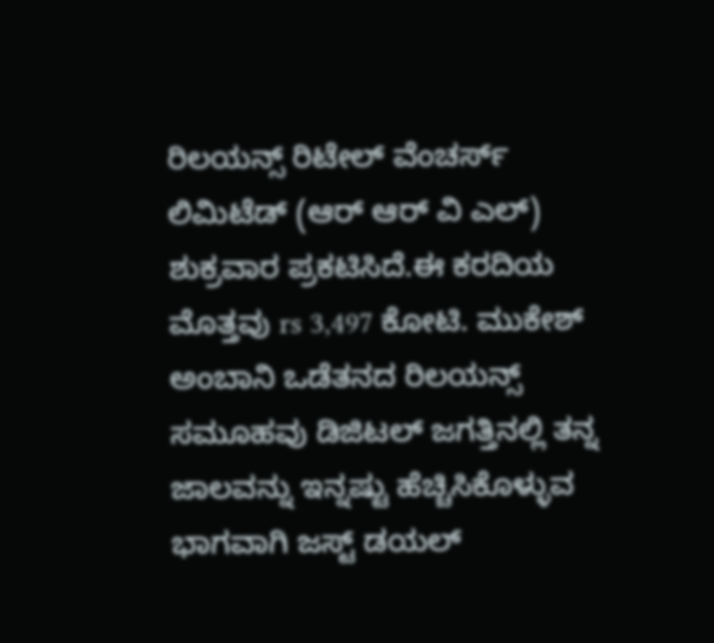ರಿಲಯನ್ಸ್ ರಿಟೇಲ್ ವೆಂಚರ್ಸ್ ಲಿಮಿಟೆಡ್ (ಆರ್ ಆರ್ ವಿ ಎಲ್) ಶುಕ್ರವಾರ ಪ್ರಕಟಿಸಿದೆ.ಈ ಕರದಿಯ ಮೊತ್ತವು rs 3,497 ಕೋಟಿ. ಮುಕೇಶ್ ಅಂಬಾನಿ ಒಡೆತನದ ರಿಲಯನ್ಸ್ ಸಮೂಹವು ಡಿಜಿಟಲ್ ಜಗತ್ತಿನಲ್ಲಿ ತನ್ನ ಜಾಲವನ್ನು ಇನ್ನಷ್ಟು ಹೆಚ್ಚಿಸಿಕೊಳ್ಳುವ ಭಾಗವಾಗಿ ಜಸ್ಟ್ ಡಯಲ್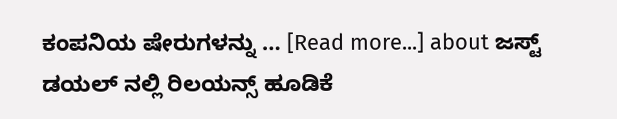ಕಂಪನಿಯ ಷೇರುಗಳನ್ನು … [Read more...] about ಜಸ್ಟ್ ಡಯಲ್ ನಲ್ಲಿ ರಿಲಯನ್ಸ್ ಹೂಡಿಕೆ